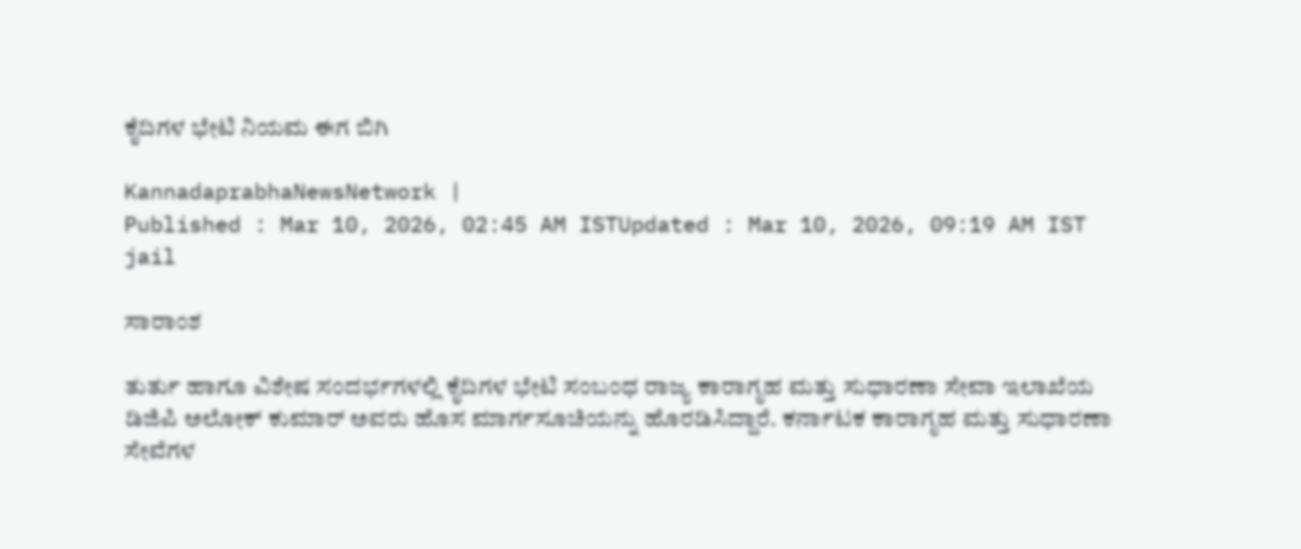ಕೈದಿಗಳ ಭೇಟಿ ನಿಯಮ ಈಗ ಬಿಗಿ

KannadaprabhaNewsNetwork |
Published : Mar 10, 2026, 02:45 AM ISTUpdated : Mar 10, 2026, 09:19 AM IST
jail

ಸಾರಾಂಶ

ತುರ್ತು ಹಾಗೂ ವಿಶೇಷ ಸಂದರ್ಭಗಳಲ್ಲಿ ಕೈದಿಗಳ ಭೇಟಿ ಸಂಬಂಧ ರಾಜ್ಯ ಕಾರಾಗೃಹ ಮತ್ತು ಸುಧಾರಣಾ ಸೇವಾ ಇಲಾಖೆಯ ಡಿಜಿಪಿ ಅಲೋಕ್ ಕುಮಾರ್ ಅವರು ಹೊಸ ಮಾರ್ಗಸೂಚಿಯನ್ನು ಹೊರಡಿಸಿದ್ದಾರೆ. ಕರ್ನಾಟಕ ಕಾರಾಗೃಹ ಮತ್ತು ಸುಧಾರಣಾ ಸೇವೆಗಳ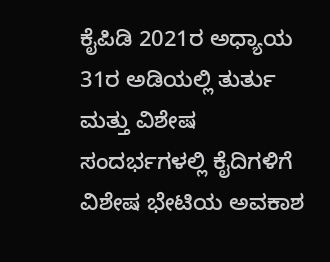ಕೈಪಿಡಿ 2021ರ ಅಧ್ಯಾಯ 31ರ ಅಡಿಯಲ್ಲಿ ತುರ್ತು ಮತ್ತು ವಿಶೇಷ ಸಂದರ್ಭಗಳಲ್ಲಿ ಕೈದಿಗಳಿಗೆ ವಿಶೇಷ ಭೇಟಿಯ ಅವಕಾಶ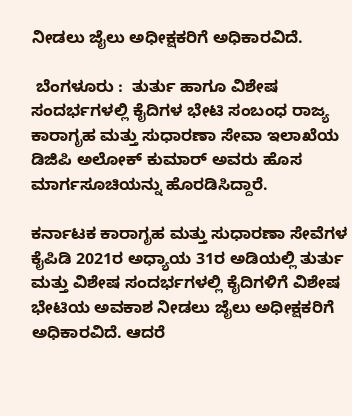ನೀಡಲು ಜೈಲು ಅಧೀಕ್ಷಕರಿಗೆ ಅಧಿಕಾರವಿದೆ.

 ಬೆಂಗಳೂರು :  ತುರ್ತು ಹಾಗೂ ವಿಶೇಷ ಸಂದರ್ಭಗಳಲ್ಲಿ ಕೈದಿಗಳ ಭೇಟಿ ಸಂಬಂಧ ರಾಜ್ಯ ಕಾರಾಗೃಹ ಮತ್ತು ಸುಧಾರಣಾ ಸೇವಾ ಇಲಾಖೆಯ ಡಿಜಿಪಿ ಅಲೋಕ್ ಕುಮಾರ್ ಅವರು ಹೊಸ ಮಾರ್ಗಸೂಚಿಯನ್ನು ಹೊರಡಿಸಿದ್ದಾರೆ.

ಕರ್ನಾಟಕ ಕಾರಾಗೃಹ ಮತ್ತು ಸುಧಾರಣಾ ಸೇವೆಗಳ ಕೈಪಿಡಿ 2021ರ ಅಧ್ಯಾಯ 31ರ ಅಡಿಯಲ್ಲಿ ತುರ್ತು ಮತ್ತು ವಿಶೇಷ ಸಂದರ್ಭಗಳಲ್ಲಿ ಕೈದಿಗಳಿಗೆ ವಿಶೇಷ ಭೇಟಿಯ ಅವಕಾಶ ನೀಡಲು ಜೈಲು ಅಧೀಕ್ಷಕರಿಗೆ ಅಧಿಕಾರವಿದೆ. ಆದರೆ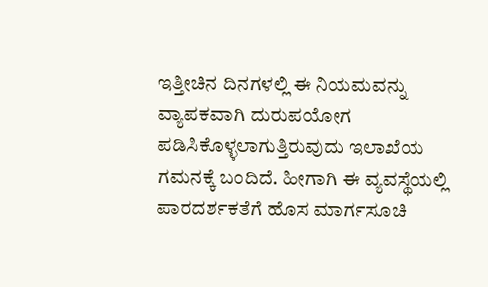ಇತ್ತೀಚಿನ ದಿನಗಳಲ್ಲಿ ಈ ನಿಯಮವನ್ನು ವ್ಯಾಪಕವಾಗಿ ದುರುಪಯೋಗ ಪಡಿಸಿಕೊಳ್ಳಲಾಗುತ್ತಿರುವುದು ಇಲಾಖೆಯ ಗಮನಕ್ಕೆ ಬಂದಿದೆ. ಹೀಗಾಗಿ ಈ ವ್ಯವಸ್ಥೆಯಲ್ಲಿ ಪಾರದರ್ಶಕತೆಗೆ ಹೊಸ ಮಾರ್ಗಸೂಚಿ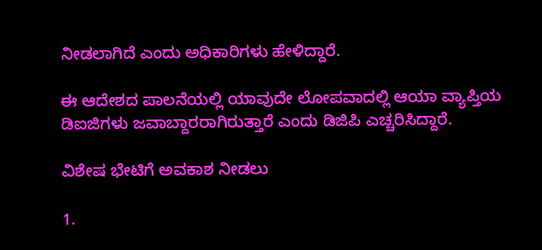ನೀಡಲಾಗಿದೆ ಎಂದು ಅಧಿಕಾರಿಗಳು ಹೇಳಿದ್ದಾರೆ.

ಈ ಆದೇಶದ ಪಾಲನೆಯಲ್ಲಿ ಯಾವುದೇ ಲೋಪವಾದಲ್ಲಿ ಆಯಾ ವ್ಯಾಪ್ತಿಯ ಡಿಐಜಿಗಳು ಜವಾಬ್ದಾರರಾಗಿರುತ್ತಾರೆ ಎಂದು ಡಿಜಿಪಿ ಎಚ್ಚರಿಸಿದ್ದಾರೆ.

ವಿಶೇಷ ಭೇಟಿಗೆ ಅ‍ವಕಾಶ ನೀಡಲು

1.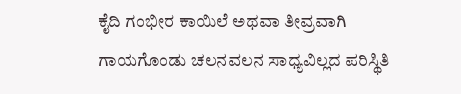ಕೈದಿ ಗಂಭೀರ ಕಾಯಿಲೆ ಅಥವಾ ತೀವ್ರವಾಗಿ ಗಾಯಗೊಂಡು ಚಲನವಲನ ಸಾಧ್ಯವಿಲ್ಲದ ಪರಿಸ್ಥಿತಿ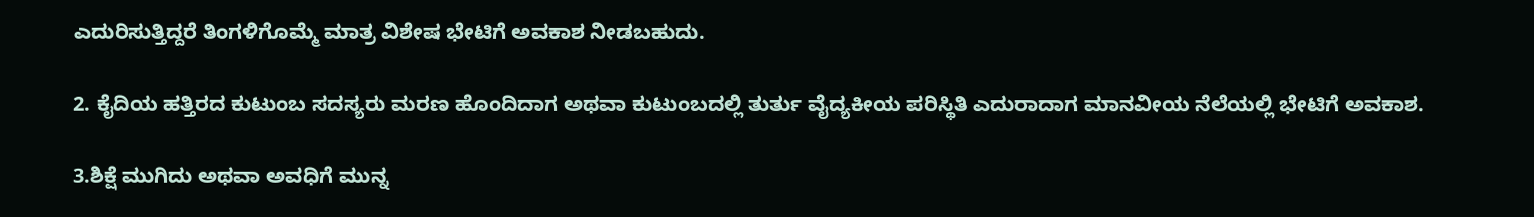ಎದುರಿಸುತ್ತಿದ್ದರೆ ತಿಂಗಳಿಗೊಮ್ಮೆ ಮಾತ್ರ ವಿಶೇಷ ಭೇಟಿಗೆ ಅವಕಾಶ ನೀಡಬಹುದು.

2. ಕೈದಿಯ ಹತ್ತಿರದ ಕುಟುಂಬ ಸದಸ್ಯರು ಮರಣ ಹೊಂದಿದಾಗ ಅಥವಾ ಕುಟುಂಬದಲ್ಲಿ ತುರ್ತು ವೈದ್ಯಕೀಯ ಪರಿಸ್ಥಿತಿ ಎದುರಾದಾಗ ಮಾನವೀಯ ನೆಲೆಯಲ್ಲಿ ಭೇಟಿಗೆ ಅವಕಾಶ.

3.ಶಿಕ್ಷೆ ಮುಗಿದು ಅಥವಾ ಅವಧಿಗೆ ಮುನ್ನ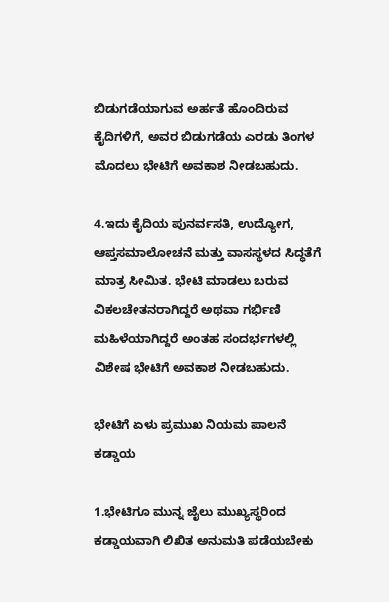ಬಿಡುಗಡೆಯಾಗುವ ಅರ್ಹತೆ ಹೊಂದಿರುವ ಕೈದಿಗಳಿಗೆ, ಅವರ ಬಿಡುಗಡೆಯ ಎರಡು ತಿಂಗಳ ಮೊದಲು ಭೇಟಿಗೆ ಅವಕಾಶ ನೀಡಬಹುದು.

4.ಇದು ಕೈದಿಯ ಪುನರ್ವಸತಿ, ಉದ್ಯೋಗ, ಆಪ್ತಸಮಾಲೋಚನೆ ಮತ್ತು ವಾಸಸ್ಥಳದ ಸಿದ್ಧತೆಗೆ ಮಾತ್ರ ಸೀಮಿತ. ಭೇಟಿ ಮಾಡಲು ಬರುವ ವಿಕಲಚೇತನರಾಗಿದ್ದರೆ ಅಥವಾ ಗರ್ಭಿಣಿ ಮಹಿಳೆಯಾಗಿದ್ದರೆ ಅಂತಹ ಸಂದರ್ಭಗಳಲ್ಲಿ ವಿಶೇಷ ಭೇಟಿಗೆ ಅವಕಾಶ ನೀಡಬಹುದು.

ಭೇಟಿಗೆ ಏಳು ಪ್ರಮುಖ ನಿಯಮ ಪಾಲನೆ ಕಡ್ಡಾಯ

1.ಭೇಟಿಗೂ ಮುನ್ನ ಜೈಲು ಮುಖ್ಯಸ್ಥರಿಂದ ಕಡ್ಡಾಯವಾಗಿ ಲಿಖಿತ ಅನುಮತಿ ಪಡೆಯಬೇಕು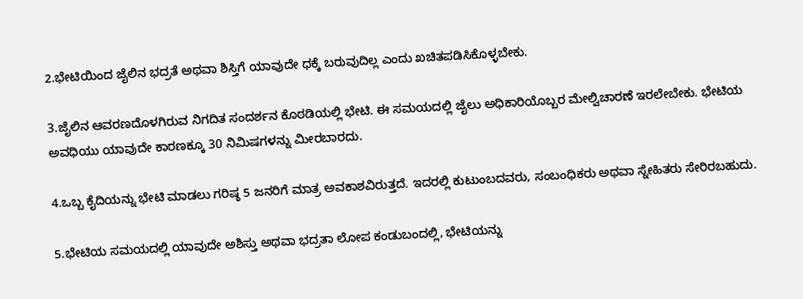2.ಭೇಟಿಯಿಂದ ಜೈಲಿನ ಭದ್ರತೆ ಅಥವಾ ಶಿಸ್ತಿಗೆ ಯಾವುದೇ ಧಕ್ಕೆ ಬರುವುದಿಲ್ಲ ಎಂದು ಖಚಿತಪಡಿಸಿಕೊಳ್ಳಬೇಕು.

3.ಜೈಲಿನ ಆವರಣದೊಳಗಿರುವ ನಿಗದಿತ ಸಂದರ್ಶನ ಕೊಠಡಿಯಲ್ಲಿ ಭೇಟಿ. ಈ ಸಮಯದಲ್ಲಿ ಜೈಲು ಅಧಿಕಾರಿಯೊಬ್ಬರ ಮೇಲ್ವಿಚಾರಣೆ ಇರಲೇಬೇಕು. ಭೇಟಿಯ ಅವಧಿಯು ಯಾವುದೇ ಕಾರಣಕ್ಕೂ 30 ನಿಮಿಷಗಳನ್ನು ಮೀರಬಾರದು.

4.ಒಬ್ಬ ಕೈದಿಯನ್ನು ಭೇಟಿ ಮಾಡಲು ಗರಿಷ್ಠ 5 ಜನರಿಗೆ ಮಾತ್ರ ಅವಕಾಶವಿರುತ್ತದೆ. ಇದರಲ್ಲಿ ಕುಟುಂಬದವರು, ಸಂಬಂಧಿಕರು ಅಥವಾ ಸ್ನೇಹಿತರು ಸೇರಿರಬಹುದು.

5.ಭೇಟಿಯ ಸಮಯದಲ್ಲಿ ಯಾವುದೇ ಅಶಿಸ್ತು ಅಥವಾ ಭದ್ರತಾ ಲೋಪ ಕಂಡುಬಂದಲ್ಲಿ, ಭೇಟಿಯನ್ನು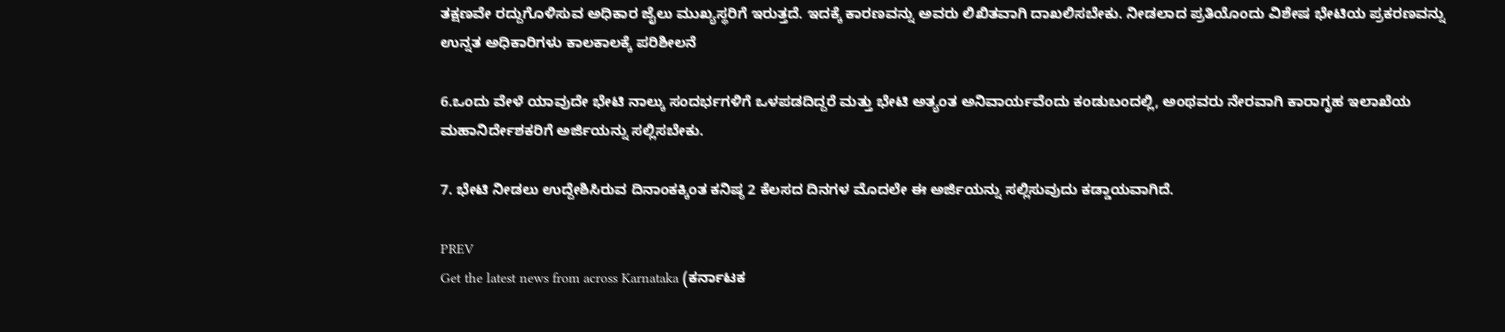ತಕ್ಷಣವೇ ರದ್ದುಗೊಳಿಸುವ ಅಧಿಕಾರ ಜೈಲು ಮುಖ್ಯಸ್ಥರಿಗೆ ಇರುತ್ತದೆ. ಇದಕ್ಕೆ ಕಾರಣವನ್ನು ಅವರು ಲಿಖಿತವಾಗಿ ದಾಖಲಿಸಬೇಕು. ನೀಡಲಾದ ಪ್ರತಿಯೊಂದು ವಿಶೇಷ ಭೇಟಿಯ ಪ್ರಕರಣವನ್ನು ಉನ್ನತ ಅಧಿಕಾರಿಗಳು ಕಾಲಕಾಲಕ್ಕೆ ಪರಿಶೀಲನೆ

6.ಒಂದು ವೇಳೆ ಯಾವುದೇ ಭೇಟಿ ನಾಲ್ಕು ಸಂದರ್ಭಗಳಿಗೆ ಒಳಪಡದಿದ್ದರೆ ಮತ್ತು ಭೇಟಿ ಅತ್ಯಂತ ಅನಿವಾರ್ಯವೆಂದು ಕಂಡುಬಂದಲ್ಲಿ, ಅಂಥವರು ನೇರವಾಗಿ ಕಾರಾಗೃಹ ಇಲಾಖೆಯ ಮಹಾನಿರ್ದೇಶಕರಿಗೆ ಅರ್ಜಿಯನ್ನು ಸಲ್ಲಿಸಬೇಕು.

7. ಭೇಟಿ ನೀಡಲು ಉದ್ದೇಶಿಸಿರುವ ದಿನಾಂಕಕ್ಕಿಂತ ಕನಿಷ್ಠ 2 ಕೆಲಸದ ದಿನಗಳ ಮೊದಲೇ ಈ ಅರ್ಜಿಯನ್ನು ಸಲ್ಲಿಸುವುದು ಕಡ್ಡಾಯವಾಗಿದೆ.

PREV
Get the latest news from across Karnataka (ಕರ್ನಾಟಕ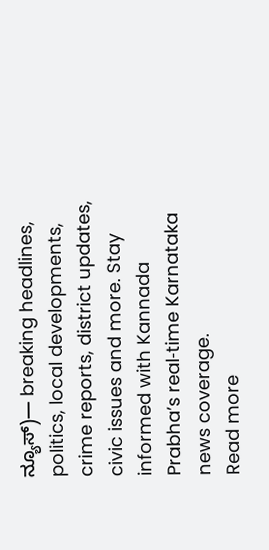ನ್ಯೂಸ್)— breaking headlines, politics, local developments, crime reports, district updates, civic issues and more. Stay informed with Kannada Prabha’s real‑time Karnataka news coverage.
Read more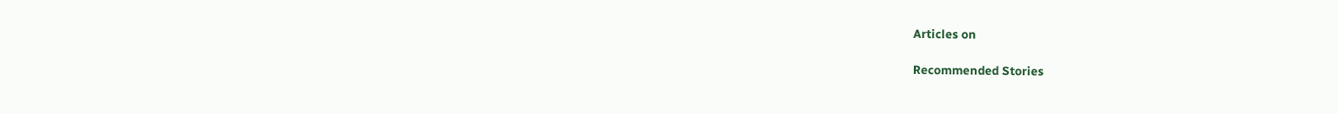Articles on

Recommended Stories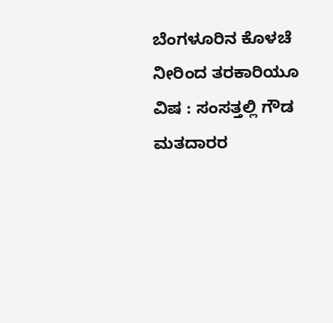ಬೆಂಗಳೂರಿನ ಕೊಳಚೆ ನೀರಿಂದ ತರಕಾರಿಯೂ ವಿಷ : ಸಂಸತ್ತಲ್ಲಿ ಗೌಡ
ಮತದಾರರ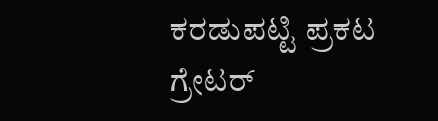ಕರಡುಪಟ್ಟಿ ಪ್ರಕಟ ಗ್ರೇಟರ್‌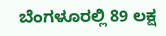ಬೆಂಗಳೂರಲ್ಲಿ 89 ಲಕ್ಷ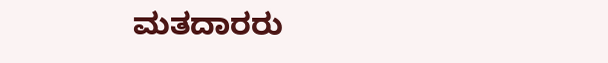ಮತದಾರರು